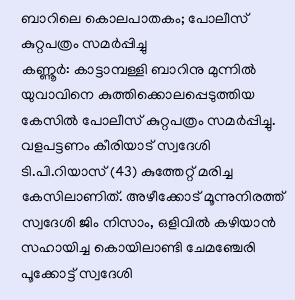ബാറിലെ കൊലപാതകം; പോലീസ് കുറ്റപത്രം സമർപ്പിച്ചു
കണ്ണൂർ: കാട്ടാമ്പള്ളി ബാറിനു മുന്നിൽ യുവാവിനെ കുത്തിക്കൊലപ്പെടുത്തിയ കേസിൽ പോലീസ് കുറ്റപത്രം സമർപ്പിച്ചു. വളപട്ടണം കീരിയാട് സ്വദേശി ടി.പി.റിയാസ് (43) കുത്തേറ്റ് മരിച്ച കേസിലാണിത്. അഴീക്കോട് മൂന്നുനിരത്ത് സ്വദേശി ജിം നിസാം, ഒളിവിൽ കഴിയാൻ സഹായിച്ച കൊയിലാണ്ടി ചേമഞ്ചേരി പൂക്കോട്ട് സ്വദേശി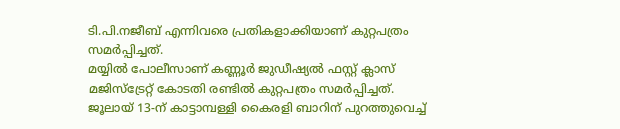ടി.പി.നജീബ് എന്നിവരെ പ്രതികളാക്കിയാണ് കുറ്റപത്രം സമർപ്പിച്ചത്.
മയ്യിൽ പോലീസാണ് കണ്ണൂർ ജുഡീഷ്യൽ ഫസ്റ്റ് ക്ലാസ് മജിസ്ട്രേറ്റ് കോടതി രണ്ടിൽ കുറ്റപത്രം സമർപ്പിച്ചത്. ജൂലായ് 13-ന് കാട്ടാമ്പള്ളി കൈരളി ബാറിന് പുറത്തുവെച്ച്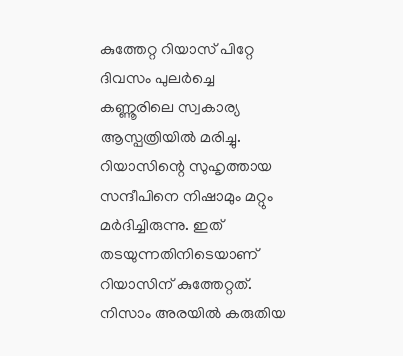കുത്തേറ്റ റിയാസ് പിറ്റേ ദിവസം പുലർച്ചെ കണ്ണൂരിലെ സ്വകാര്യ ആസ്പത്രിയിൽ മരിച്ചു. റിയാസിന്റെ സുഹൃത്തായ സന്ദീപിനെ നിഷാമും മറ്റും മർദിച്ചിരുന്നു. ഇത് തടയുന്നതിനിടെയാണ് റിയാസിന് കുത്തേറ്റത്.
നിസാം അരയിൽ കരുതിയ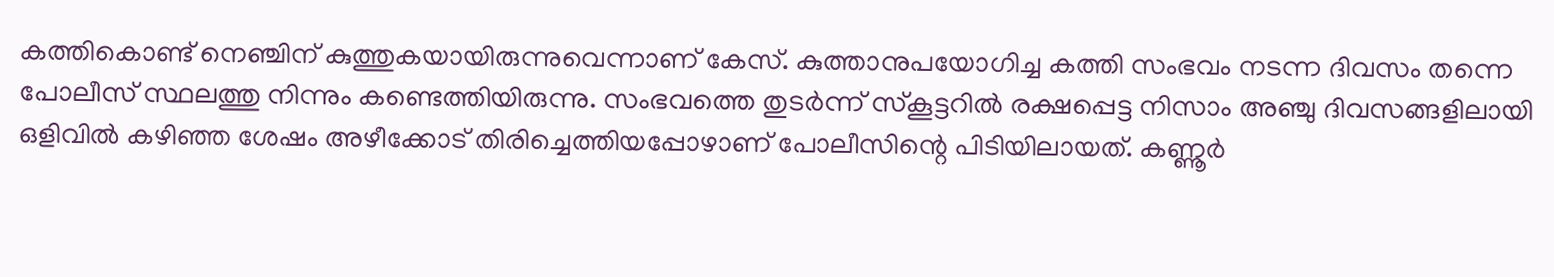കത്തികൊണ്ട് നെഞ്ചിന് കുത്തുകയായിരുന്നുവെന്നാണ് കേസ്. കുത്താനുപയോഗിച്ച കത്തി സംഭവം നടന്ന ദിവസം തന്നെ പോലീസ് സ്ഥലത്തു നിന്നും കണ്ടെത്തിയിരുന്നു. സംഭവത്തെ തുടർന്ന് സ്കൂട്ടറിൽ രക്ഷപ്പെട്ട നിസാം അഞ്ചു ദിവസങ്ങളിലായി ഒളിവിൽ കഴിഞ്ഞ ശേഷം അഴീക്കോട് തിരിച്ചെത്തിയപ്പോഴാണ് പോലീസിന്റെ പിടിയിലായത്. കണ്ണൂർ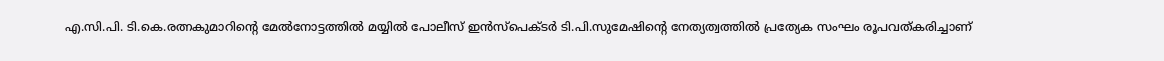എ.സി.പി. ടി.കെ.രത്നകുമാറിന്റെ മേൽനോട്ടത്തിൽ മയ്യിൽ പോലീസ് ഇൻസ്പെക്ടർ ടി.പി.സുമേഷിന്റെ നേത്യത്വത്തിൽ പ്രത്യേക സംഘം രൂപവത്കരിച്ചാണ്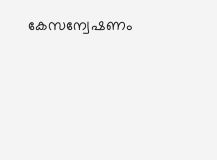കേസന്വേഷണം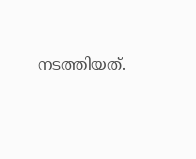നടത്തിയത്.